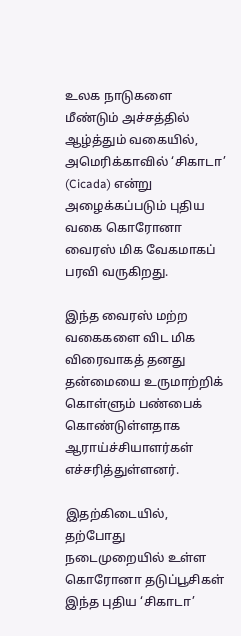உலக நாடுகளை மீண்டும் அச்சத்தில் ஆழ்த்தும் வகையில், அமெரிக்காவில் ‘சிகாடா’ (Cicada) என்று அழைக்கப்படும் புதிய வகை கொரோனா வைரஸ் மிக வேகமாகப் பரவி வருகிறது.

இந்த வைரஸ் மற்ற வகைகளை விட மிக விரைவாகத் தனது தன்மையை உருமாற்றிக் கொள்ளும் பண்பைக் கொண்டுள்ளதாக ஆராய்ச்சியாளர்கள் எச்சரித்துள்ளனர்.

இதற்கிடையில், தற்போது நடைமுறையில் உள்ள கொரோனா தடுப்பூசிகள் இந்த புதிய ‘சிகாடா’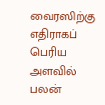வைரஸிற்கு எதிராகப் பெரிய அளவில் பலன்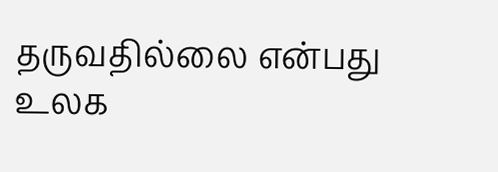தருவதில்லை என்பது உலக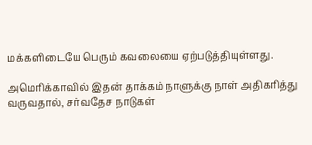மக்களிடையே பெரும் கவலையை ஏற்படுத்தியுள்ளது.

அமெரிக்காவில் இதன் தாக்கம் நாளுக்கு நாள் அதிகரித்து வருவதால், சர்வதேச நாடுகள்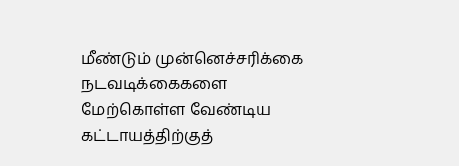மீண்டும் முன்னெச்சரிக்கை நடவடிக்கைகளை மேற்கொள்ள வேண்டிய கட்டாயத்திற்குத்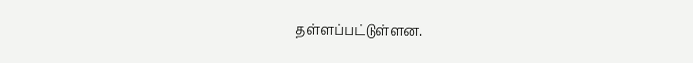தள்ளப்பட்டுள்ளன.